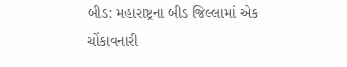બીડ: મહારાષ્ટ્રના બીડ જિલ્લામાં એક ચોંકાવનારી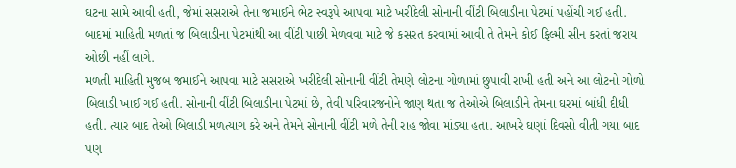ઘટના સામે આવી હતી, જેમાં સસરાએ તેના જમાઈને ભેટ સ્વરૂપે આપવા માટે ખરીદેલી સોનાની વીંટી બિલાડીના પેટમાં પહોંચી ગઈ હતી. બાદમાં માહિતી મળતાં જ બિલાડીના પેટમાંથી આ વીંટી પાછી મેળવવા માટે જે કસરત કરવામાં આવી તે તેમને કોઈ ફિલ્મી સીન કરતાં જરાય ઓછી નહીં લાગે.
મળતી માહિતી મુજબ જમાઈને આપવા માટે સસરાએ ખરીદેલી સોનાની વીંટી તેમણે લોટના ગોળામાં છુપાવી રાખી હતી અને આ લોટનો ગોળો બિલાડી ખાઈ ગઈ હતી. સોનાની વીંટી બિલાડીના પેટમાં છે, તેવી પરિવારજનોને જાણ થતા જ તેઓએ બિલાડીને તેમના ઘરમાં બાંધી દીધી હતી. ત્યાર બાદ તેઓ બિલાડી મળત્યાગ કરે અને તેમને સોનાની વીંટી મળે તેની રાહ જોવા માંડ્યા હતા. આખરે ઘણાં દિવસો વીતી ગયા બાદ પણ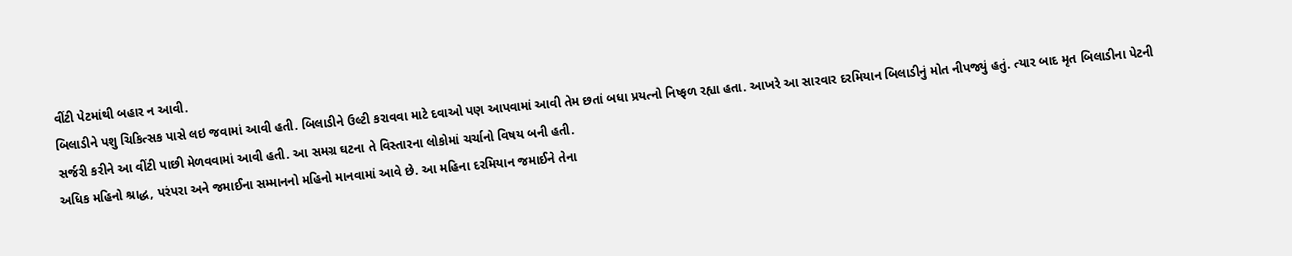વીંટી પેટમાંથી બહાર ન આવી.
બિલાડીને પશુ ચિકિત્સક પાસે લઇ જવામાં આવી હતી. બિલાડીને ઉલ્ટી કરાવવા માટે દવાઓ પણ આપવામાં આવી તેમ છતાં બધા પ્રયત્નો નિષ્ફળ રહ્યા હતા. આખરે આ સારવાર દરમિયાન બિલાડીનું મોત નીપજ્યું હતું. ત્યાર બાદ મૃત બિલાડીના પેટની સર્જરી કરીને આ વીંટી પાછી મેળવવામાં આવી હતી. આ સમગ્ર ઘટના તે વિસ્તારના લોકોમાં ચર્ચાનો વિષય બની હતી.
અધિક મહિનો શ્રાદ્ધ, પરંપરા અને જમાઈના સમ્માનનો મહિનો માનવામાં આવે છે. આ મહિના દરમિયાન જમાઈને તેના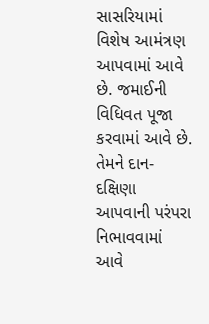સાસરિયામાં વિશેષ આમંત્રણ આપવામાં આવે છે. જમાઈની વિધિવત પૂજા કરવામાં આવે છે. તેમને દાન-દક્ષિણા આપવાની પરંપરા નિભાવવામાં આવે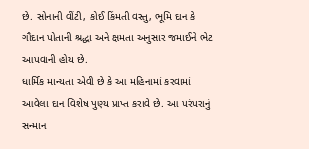છે. સોનાની વીંટી, કોઈ કિંમતી વસ્તુ, ભૂમિ દાન કે ગૌદાન પોતાની શ્રદ્ધા અને ક્ષમતા અનુસાર જમાઈને ભેટ આપવાની હોય છે.
ધાર્મિક માન્યતા એવી છે કે આ મહિનામાં કરવામાં આવેલા દાન વિશેષ પુણ્ય પ્રાપ્ત કરાવે છે. આ પરંપરાનું સન્માન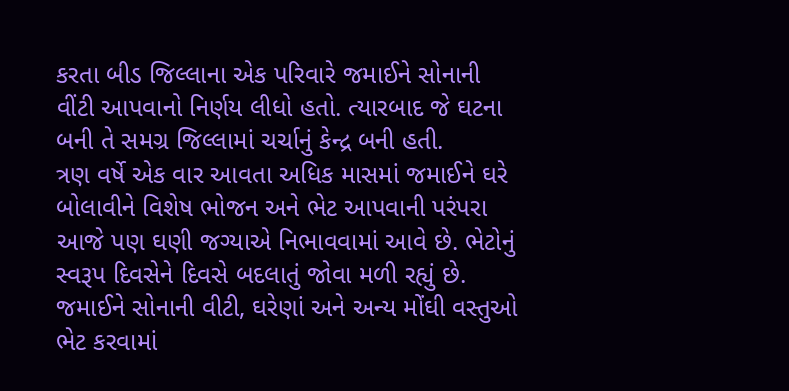કરતા બીડ જિલ્લાના એક પરિવારે જમાઈને સોનાની વીંટી આપવાનો નિર્ણય લીધો હતો. ત્યારબાદ જે ઘટના બની તે સમગ્ર જિલ્લામાં ચર્ચાનું કેન્દ્ર બની હતી.
ત્રણ વર્ષે એક વાર આવતા અધિક માસમાં જમાઈને ઘરે બોલાવીને વિશેષ ભોજન અને ભેટ આપવાની પરંપરા આજે પણ ઘણી જગ્યાએ નિભાવવામાં આવે છે. ભેટોનું સ્વરૂપ દિવસેને દિવસે બદલાતું જોવા મળી રહ્યું છે. જમાઈને સોનાની વીટી, ઘરેણાં અને અન્ય મોંઘી વસ્તુઓ ભેટ કરવામાં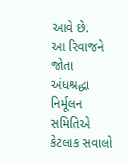આવે છે.
આ રિવાજને જોતા અંધશ્રદ્ધા નિર્મૂલન સમિતિએ કેટલાક સવાલો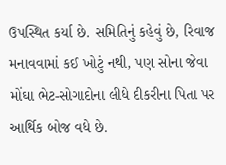ઉપસ્થિત કર્યા છે. સમિતિનું કહેવું છે, રિવાજ મનાવવામાં કઈ ખોટું નથી, પણ સોના જેવા મોંઘા ભેટ-સોગાદોના લીધે દીકરીના પિતા પર આર્થિક બોજ વધે છે.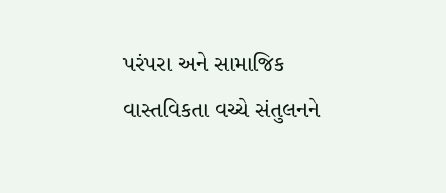પરંપરા અને સામાજિક વાસ્તવિકતા વચ્ચે સંતુલનને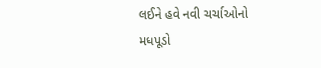લઈને હવે નવી ચર્ચાઓનો મધપૂડો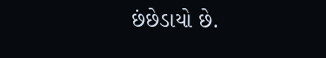છંછેડાયો છે.